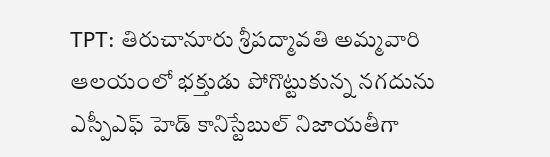TPT: తిరుచానూరు శ్రీపద్మావతి అమ్మవారి ఆలయంలో భక్తుడు పోగొట్టుకున్న నగదును ఎస్పీఎఫ్ హెడ్ కానిస్టేబుల్ నిజాయతీగా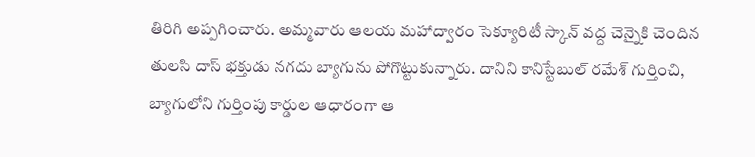తిరిగి అప్పగించారు. అమ్మవారు ఆలయ మహాద్వారం సెక్యూరిటీ స్కాన్ వద్ద చెన్నైకి చెందిన తులసి దాస్ భక్తుడు నగదు బ్యాగును పోగొట్టుకున్నారు. దానిని కానిస్టేబుల్ రమేశ్ గుర్తించి, బ్యాగులోని గుర్తింపు కార్డుల ఆధారంగా ఆ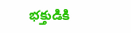భక్తుడికి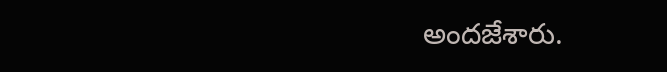అందజేశారు.